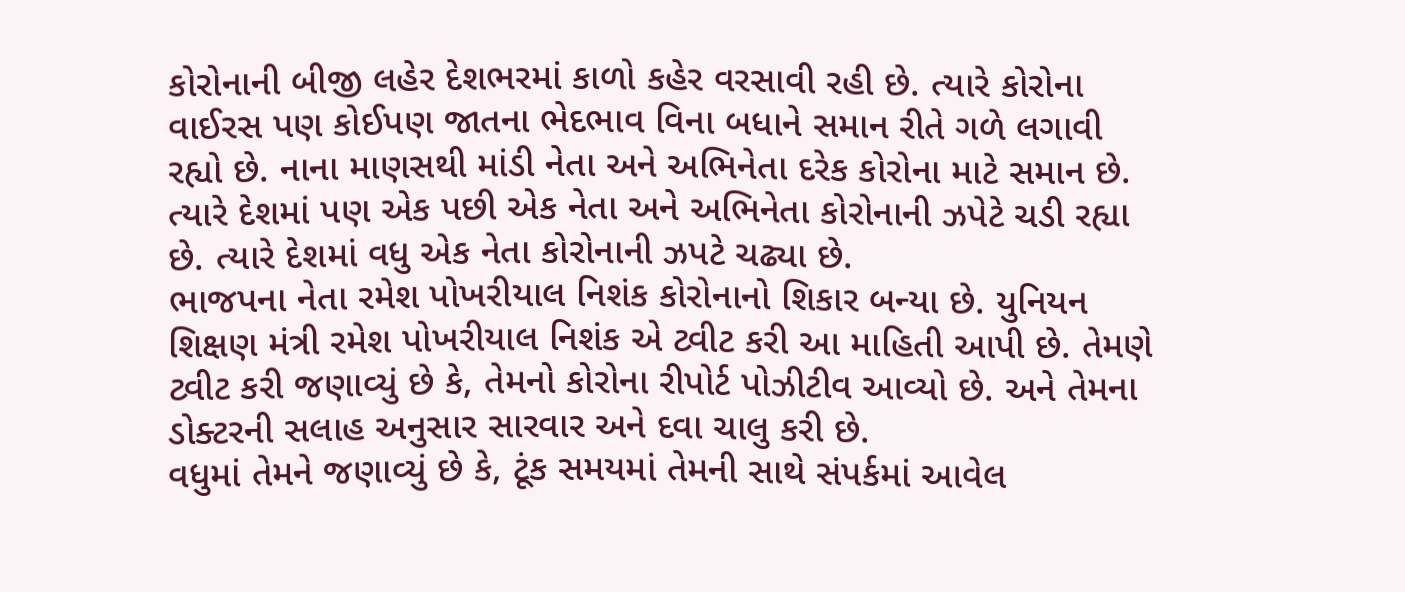કોરોનાની બીજી લહેર દેશભરમાં કાળો કહેર વરસાવી રહી છે. ત્યારે કોરોના વાઈરસ પણ કોઈપણ જાતના ભેદભાવ વિના બધાને સમાન રીતે ગળે લગાવી રહ્યો છે. નાના માણસથી માંડી નેતા અને અભિનેતા દરેક કોરોના માટે સમાન છે. ત્યારે દેશમાં પણ એક પછી એક નેતા અને અભિનેતા કોરોનાની ઝપેટે ચડી રહ્યા છે. ત્યારે દેશમાં વધુ એક નેતા કોરોનાની ઝપટે ચઢ્યા છે.
ભાજપના નેતા રમેશ પોખરીયાલ નિશંક કોરોનાનો શિકાર બન્યા છે. યુનિયન શિક્ષણ મંત્રી રમેશ પોખરીયાલ નિશંક એ ટ્વીટ કરી આ માહિતી આપી છે. તેમણે ટ્વીટ કરી જણાવ્યું છે કે, તેમનો કોરોના રીપોર્ટ પોઝીટીવ આવ્યો છે. અને તેમના ડોક્ટરની સલાહ અનુસાર સારવાર અને દવા ચાલુ કરી છે.
વધુમાં તેમને જણાવ્યું છે કે, ટૂંક સમયમાં તેમની સાથે સંપર્કમાં આવેલ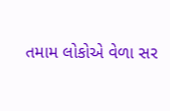તમામ લોકોએ વેળા સર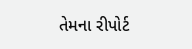તેમના રીપોર્ટ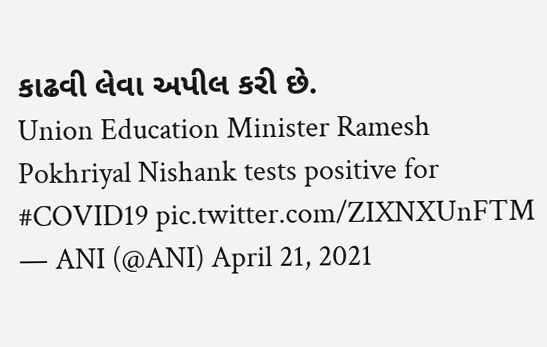કાઢવી લેવા અપીલ કરી છે.
Union Education Minister Ramesh Pokhriyal Nishank tests positive for #COVID19 pic.twitter.com/ZIXNXUnFTM
— ANI (@ANI) April 21, 2021